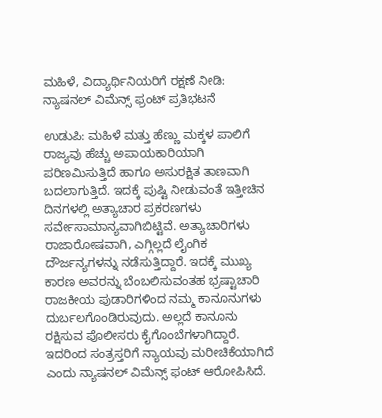ಮಹಿಳೆ, ವಿದ್ಯಾರ್ಥಿನಿಯರಿಗೆ ರಕ್ಷಣೆ ನೀಡಿ: ನ್ಯಾಷನಲ್ ವಿಮೆನ್ಸ್ ಫ್ರಂಟ್ ಪ್ರತಿಭಟನೆ

ಉಡುಪಿ: ಮಹಿಳೆ ಮತ್ತು ಹೆಣ್ಣು ಮಕ್ಕಳ ಪಾಲಿಗೆ ರಾಜ್ಯವು ಹೆಚ್ಚು ಅಪಾಯಕಾರಿಯಾಗಿ ಪರಿಣಮಿಸುತ್ತಿದೆ ಹಾಗೂ ಅಸುರಕ್ಷಿತ ತಾಣವಾಗಿ ಬದಲಾಗುತ್ತಿದೆ. ಇದಕ್ಕೆ ಪುಷ್ಟಿ ನೀಡುವಂತೆ ಇತ್ತೀಚಿನ ದಿನಗಳಲ್ಲಿ ಅತ್ಯಾಚಾರ ಪ್ರಕರಣಗಳು ಸರ್ವೇಸಾಮಾನ್ಯವಾಗಿಬಿಟ್ಟಿವೆ. ಅತ್ಯಾಚಾರಿಗಳು ರಾಜಾರೋಷವಾಗಿ, ಎಗ್ಗಿಲ್ಲದೆ ಲೈಂಗಿಕ ದೌರ್ಜನ್ಯಗಳನ್ನು ನಡೆಸುತ್ತಿದ್ದಾರೆ. ಇದಕ್ಕೆ ಮುಖ್ಯ ಕಾರಣ ಅವರನ್ನು ಬೆಂಬಲಿಸುವಂತಹ ಭ್ರಷ್ಟಾಚಾರಿ ರಾಜಕೀಯ ಪುಡಾರಿಗಳಿಂದ ನಮ್ಮ ಕಾನೂನುಗಳು ದುರ್ಬಲಗೊಂಡಿರುವುದು. ಅಲ್ಲದೆ ಕಾನೂನು ರಕ್ಷಿಸುವ ಪೊಲೀಸರು ಕೈಗೊಂಬೆಗಳಾಗಿದ್ದಾರೆ. ಇದರಿಂದ ಸಂತ್ರಸ್ತರಿಗೆ ನ್ಯಾಯವು ಮರೀಚಿಕೆಯಾಗಿದೆ ಎಂದು ನ್ಯಾಷನಲ್ ವಿಮೆನ್ಸ್ ಫಂಟ್ ಆರೋಪಿಸಿದೆ.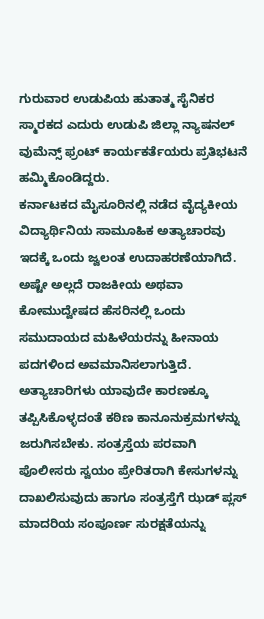ಗುರುವಾರ ಉಡುಪಿಯ ಹುತಾತ್ಮ ಸೈನಿಕರ ಸ್ಮಾರಕದ ಎದುರು ಉಡುಪಿ ಜಿಲ್ಲಾ ನ್ಯಾಷನಲ್ ವುಮೆನ್ಸ್ ಫ್ರಂಟ್ ಕಾರ್ಯಕರ್ತೆಯರು ಪ್ರತಿಭಟನೆ ಹಮ್ಮಿಕೊಂಡಿದ್ದರು.
ಕರ್ನಾಟಕದ ಮೈಸೂರಿನಲ್ಲಿ ನಡೆದ ವೈದ್ಯಕೀಯ ವಿದ್ಯಾರ್ಥಿನಿಯ ಸಾಮೂಹಿಕ ಅತ್ಯಾಚಾರವು ಇದಕ್ಕೆ ಒಂದು ಜ್ವಲಂತ ಉದಾಹರಣೆಯಾಗಿದೆ. ಅಷ್ಟೇ ಅಲ್ಲದೆ ರಾಜಕೀಯ ಅಥವಾ ಕೋಮುದ್ವೇಷದ ಹೆಸರಿನಲ್ಲಿ ಒಂದು ಸಮುದಾಯದ ಮಹಿಳೆಯರನ್ನು ಹೀನಾಯ ಪದಗಳಿಂದ ಅವಮಾನಿಸಲಾಗುತ್ತಿದೆ. ಅತ್ಯಾಚಾರಿಗಳು ಯಾವುದೇ ಕಾರಣಕ್ಕೂ ತಪ್ಪಿಸಿಕೊಳ್ಳದಂತೆ ಕಠಿಣ ಕಾನೂನುಕ್ರಮಗಳನ್ನು ಜರುಗಿಸಬೇಕು. ಸಂತ್ರಸ್ತೆಯ ಪರವಾಗಿ ಪೊಲೀಸರು ಸ್ವಯಂ ಪ್ರೇರಿತರಾಗಿ ಕೇಸುಗಳನ್ನು ದಾಖಲಿಸುವುದು ಹಾಗೂ ಸಂತ್ರಸ್ತೆಗೆ ಝಡ್ ಪ್ಲಸ್ ಮಾದರಿಯ ಸಂಪೂರ್ಣ ಸುರಕ್ಷತೆಯನ್ನು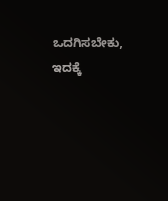ಒದಗಿಸಬೇಕು, ಇದಕ್ಕೆ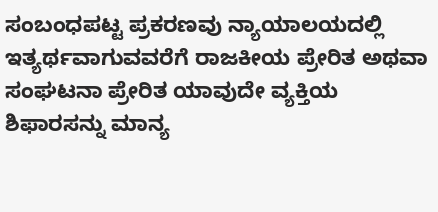ಸಂಬಂಧಪಟ್ಟ ಪ್ರಕರಣವು ನ್ಯಾಯಾಲಯದಲ್ಲಿ ಇತ್ಯರ್ಥವಾಗುವವರೆಗೆ ರಾಜಕೀಯ ಪ್ರೇರಿತ ಅಥವಾ ಸಂಘಟನಾ ಪ್ರೇರಿತ ಯಾವುದೇ ವ್ಯಕ್ತಿಯ ಶಿಫಾರಸನ್ನು ಮಾನ್ಯ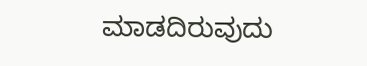ಮಾಡದಿರುವುದು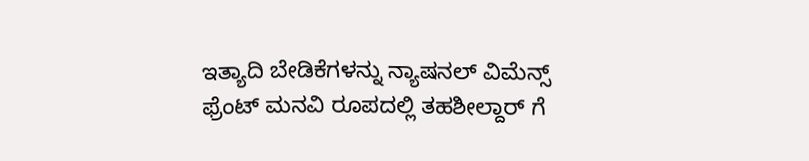ಇತ್ಯಾದಿ ಬೇಡಿಕೆಗಳನ್ನು ನ್ಯಾಷನಲ್ ವಿಮೆನ್ಸ್ ಫ್ರೆಂಟ್ ಮನವಿ ರೂಪದಲ್ಲಿ ತಹಶೀಲ್ದಾರ್ ಗೆ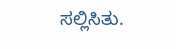ಸಲ್ಲಿಸಿತು.